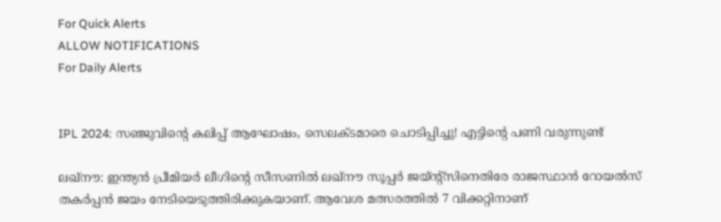For Quick Alerts
ALLOW NOTIFICATIONS
For Daily Alerts


IPL 2024: സഞ്ജുവിന്റെ കലിപ്പ് ആഘോഷം, സെലക്ടമാരെ ചൊടിപ്പിച്ചു! എട്ടിന്റെ പണി വരുന്നുണ്ട്

ലഖ്‌നൗ: ഇന്ത്യന്‍ പ്രീമിയര്‍ ലീഗിന്റെ സീസണില്‍ ലഖ്‌നൗ സൂപ്പര്‍ ജയ്ന്റ്‌സിനെതിരേ രാജസ്ഥാന്‍ റോയല്‍സ് തകര്‍പ്പന്‍ ജയം നേടിയെടുത്തിരിക്കുകയാണ്. ആവേശ മത്സരത്തില്‍ 7 വിക്കറ്റിനാണ്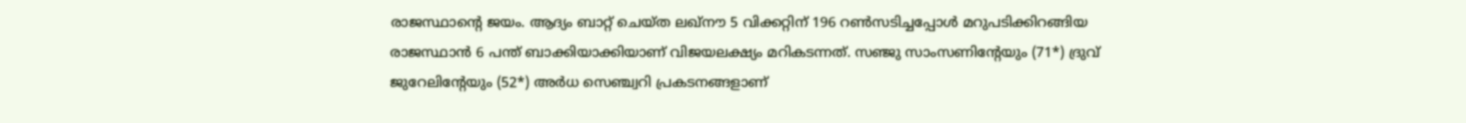രാജസ്ഥാന്റെ ജയം. ആദ്യം ബാറ്റ് ചെയ്ത ലഖ്‌നൗ 5 വിക്കറ്റിന് 196 റണ്‍സടിച്ചപ്പോള്‍ മറുപടിക്കിറങ്ങിയ രാജസ്ഥാന്‍ 6 പന്ത് ബാക്കിയാക്കിയാണ് വിജയലക്ഷ്യം മറികടന്നത്. സഞ്ജു സാംസണിന്റേയും (71*) ദ്രുവ് ജുറേലിന്റേയും (52*) അര്‍ധ സെഞ്ച്വറി പ്രകടനങ്ങളാണ്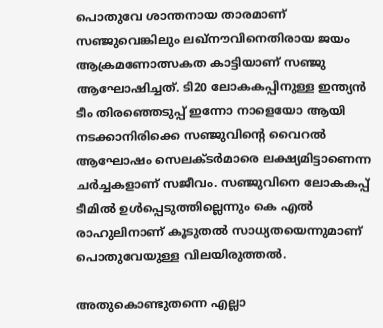പൊതുവേ ശാന്തനായ താരമാണ് സഞ്ജുവെങ്കിലും ലഖ്‌നൗവിനെതിരായ ജയം ആക്രമണോത്സകത കാട്ടിയാണ് സഞ്ജു ആഘോഷിച്ചത്. ടി20 ലോകകപ്പിനുള്ള ഇന്ത്യന്‍ ടീം തിരഞ്ഞെടുപ്പ് ഇന്നോ നാളെയോ ആയി നടക്കാനിരിക്കെ സഞ്ജുവിന്റെ വൈറല്‍ ആഘോഷം സെലക്ടര്‍മാരെ ലക്ഷ്യമിട്ടാണെന്ന ചര്‍ച്ചകളാണ് സജീവം. സഞ്ജുവിനെ ലോകകപ്പ് ടീമില്‍ ഉള്‍പ്പെടുത്തില്ലെന്നും കെ എല്‍ രാഹുലിനാണ് കൂടുതല്‍ സാധ്യതയെന്നുമാണ് പൊതുവേയുള്ള വിലയിരുത്തല്‍.

അതുകൊണ്ടുതന്നെ എല്ലാ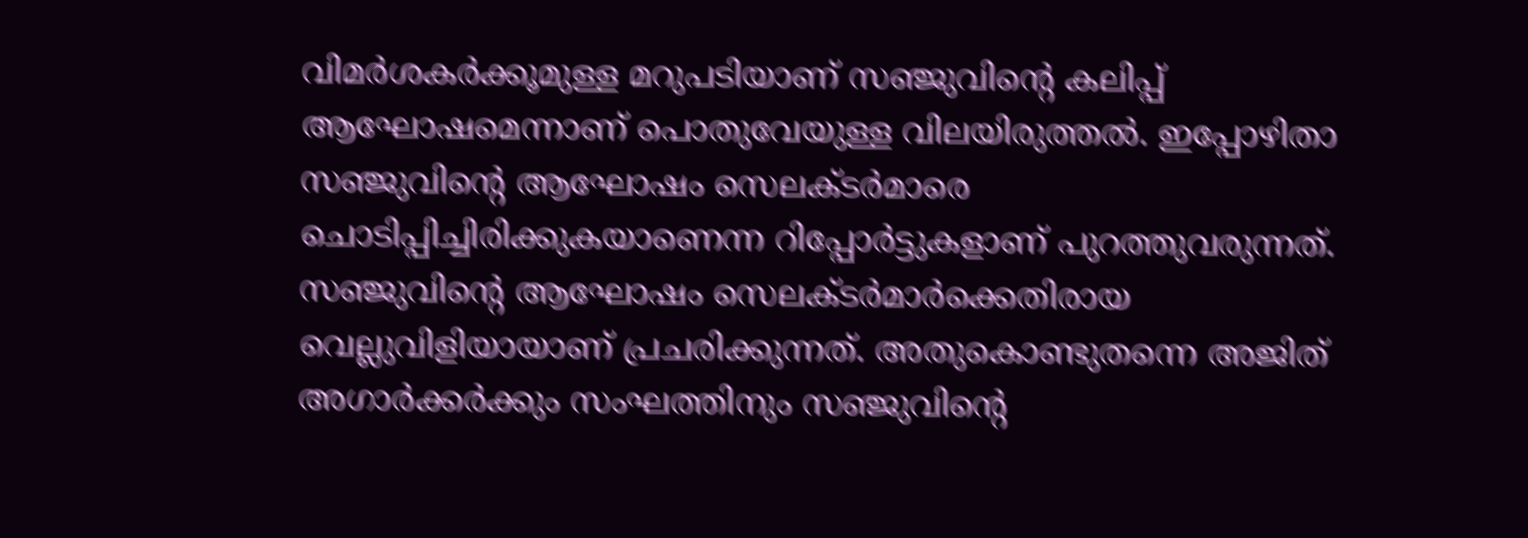വിമര്‍ശകര്‍ക്കൂമുള്ള മറുപടിയാണ് സഞ്ജുവിന്റെ കലിപ്പ് ആഘോഷമെന്നാണ് പൊതുവേയുള്ള വിലയിരുത്തല്‍. ഇപ്പോഴിതാ സഞ്ജുവിന്റെ ആഘോഷം സെലക്ടര്‍മാരെ ചൊടിപ്പിച്ചിരിക്കുകയാണെന്ന റിപ്പോര്‍ട്ടുകളാണ് പുറത്തുവരുന്നത്. സഞ്ജുവിന്റെ ആഘോഷം സെലക്ടര്‍മാര്‍ക്കെതിരായ വെല്ലുവിളിയായാണ് പ്രചരിക്കുന്നത്. അതുകൊണ്ടുതന്നെ അജിത് അഗാര്‍ക്കര്‍ക്കും സംഘത്തിനും സഞ്ജുവിന്റെ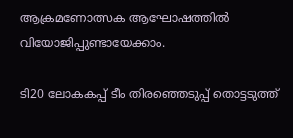ആക്രമണോത്സക ആഘോഷത്തില്‍ വിയോജിപ്പുണ്ടായേക്കാം.

ടി20 ലോകകപ്പ് ടീം തിരഞ്ഞെടുപ്പ് തൊട്ടടുത്ത്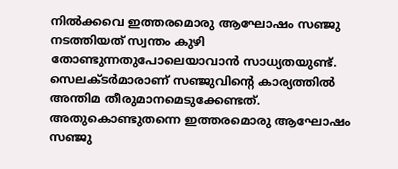നില്‍ക്കവെ ഇത്തരമൊരു ആഘോഷം സഞ്ജു നടത്തിയത് സ്വന്തം കുഴി തോണ്ടുന്നതുപോലെയാവാന്‍ സാധ്യതയുണ്ട്. സെലക്ടര്‍മാരാണ് സഞ്ജുവിന്റെ കാര്യത്തില്‍ അന്തിമ തീരുമാനമെടുക്കേണ്ടത്. അതുകൊണ്ടുതന്നെ ഇത്തരമൊരു ആഘോഷം സഞ്ജു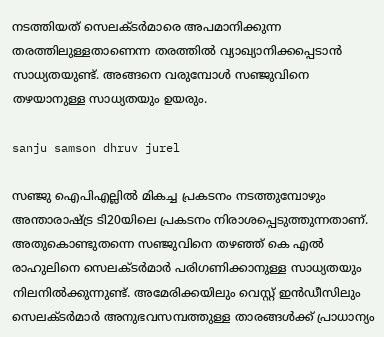നടത്തിയത് സെലക്ടര്‍മാരെ അപമാനിക്കുന്ന തരത്തിലുള്ളതാണെന്ന തരത്തില്‍ വ്യാഖ്യാനിക്കപ്പെടാന്‍ സാധ്യതയുണ്ട്. അങ്ങനെ വരുമ്പോള്‍ സഞ്ജുവിനെ തഴയാനുള്ള സാധ്യതയും ഉയരും.

sanju samson dhruv jurel

സഞ്ജു ഐപിഎല്ലില്‍ മികച്ച പ്രകടനം നടത്തുമ്പോഴും അന്താരാഷ്ട്ര ടി20യിലെ പ്രകടനം നിരാശപ്പെടുത്തുന്നതാണ്. അതുകൊണ്ടുതന്നെ സഞ്ജുവിനെ തഴഞ്ഞ് കെ എല്‍ രാഹുലിനെ സെലക്ടര്‍മാര്‍ പരിഗണിക്കാനുള്ള സാധ്യതയും നിലനില്‍ക്കുന്നുണ്ട്. അമേരിക്കയിലും വെസ്റ്റ് ഇന്‍ഡീസിലും സെലക്ടര്‍മാര്‍ അനുഭവസമ്പത്തുള്ള താരങ്ങള്‍ക്ക് പ്രാധാന്യം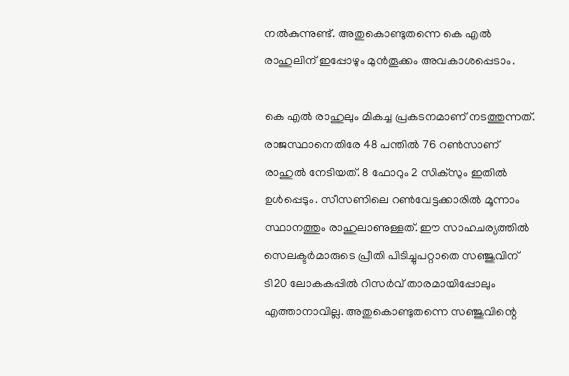നല്‍കുന്നുണ്ട്. അതുകൊണ്ടുതന്നെ കെ എല്‍ രാഹുലിന് ഇപ്പോഴും മുന്‍തൂക്കം അവകാശപ്പെടാം.

കെ എല്‍ രാഹുലും മികച്ച പ്രകടനമാണ് നടത്തുന്നത്. രാജസ്ഥാനെതിരേ 48 പന്തില്‍ 76 റണ്‍സാണ് രാഹുല്‍ നേടിയത്. 8 ഫോറും 2 സിക്‌സും ഇതില്‍ ഉള്‍പ്പെടും. സീസണിലെ റണ്‍വേട്ടക്കാരില്‍ മൂന്നാം സ്ഥാനത്തും രാഹുലാണുള്ളത്. ഈ സാഹചര്യത്തില്‍ സെലക്ടര്‍മാരുടെ പ്രീതി പിടിച്ചുപറ്റാതെ സഞ്ജുവിന് ടി20 ലോകകപ്പില്‍ റിസര്‍വ് താരമായിപ്പോലും എത്താനാവില്ല. അതുകൊണ്ടുതന്നെ സഞ്ജുവിന്റെ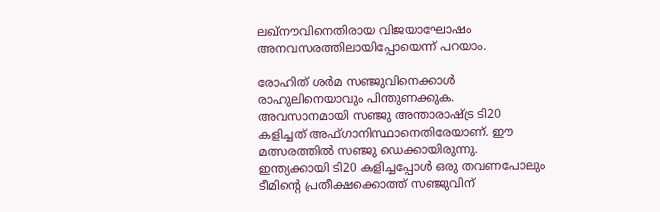ലഖ്‌നൗവിനെതിരായ വിജയാഘോഷം അനവസരത്തിലായിപ്പോയെന്ന് പറയാം.

രോഹിത് ശര്‍മ സഞ്ജുവിനെക്കാള്‍ രാഹുലിനെയാവും പിന്തുണക്കുക. അവസാനമായി സഞ്ജു അന്താരാഷ്ട്ര ടി20 കളിച്ചത് അഫ്ഗാനിസ്ഥാനെതിരേയാണ്. ഈ മത്സരത്തില്‍ സഞ്ജു ഡെക്കായിരുന്നു. ഇന്ത്യക്കായി ടി20 കളിച്ചപ്പോള്‍ ഒരു തവണപോലും ടീമിന്റെ പ്രതീക്ഷക്കൊത്ത് സഞ്ജുവിന്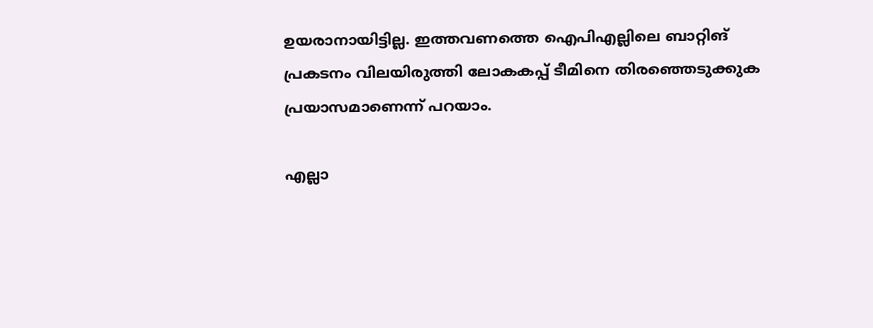ഉയരാനായിട്ടില്ല. ഇത്തവണത്തെ ഐപിഎല്ലിലെ ബാറ്റിങ് പ്രകടനം വിലയിരുത്തി ലോകകപ്പ് ടീമിനെ തിരഞ്ഞെടുക്കുക പ്രയാസമാണെന്ന് പറയാം.

എല്ലാ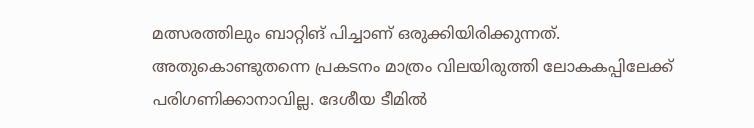മത്സരത്തിലും ബാറ്റിങ് പിച്ചാണ് ഒരുക്കിയിരിക്കുന്നത്. അതുകൊണ്ടുതന്നെ പ്രകടനം മാത്രം വിലയിരുത്തി ലോകകപ്പിലേക്ക് പരിഗണിക്കാനാവില്ല. ദേശീയ ടീമില്‍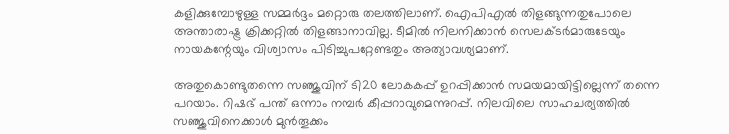കളിക്കുമ്പോഴുള്ള സമ്മര്‍ദ്ദം മറ്റൊരു തലത്തിലാണ്. ഐപിഎല്‍ തിളങ്ങുന്നതുപോലെ അന്താരാഷ്ട്ര ക്രിക്കറ്റില്‍ തിളങ്ങാനാവില്ല. ടീമില്‍ നിലനിക്കാന്‍ സെലക്ടര്‍മാരുടേയും നായകന്റേയും വിശ്വാസം പിടിച്ചുപറ്റേണ്ടതും അത്യാവശ്യമാണ്.

അതുകൊണ്ടുതന്നെ സഞ്ജുവിന് ടി20 ലോകകപ്പ് ഉറപ്പിക്കാന്‍ സമയമായിട്ടില്ലെന്ന് തന്നെ പറയാം. റിഷഭ് പന്ത് ഒന്നാം നമ്പര്‍ കീപ്പറാവുമെന്നുറപ്പ്. നിലവിലെ സാഹചര്യത്തില്‍ സഞ്ജുവിനെക്കാള്‍ മുന്‍തൂക്കം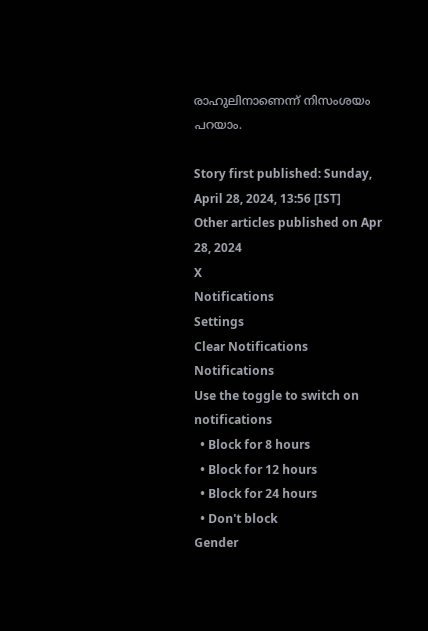രാഹുലിനാണെന്ന് നിസംശയം പറയാം.

Story first published: Sunday, April 28, 2024, 13:56 [IST]
Other articles published on Apr 28, 2024
X
Notifications
Settings
Clear Notifications
Notifications
Use the toggle to switch on notifications
  • Block for 8 hours
  • Block for 12 hours
  • Block for 24 hours
  • Don't block
Gender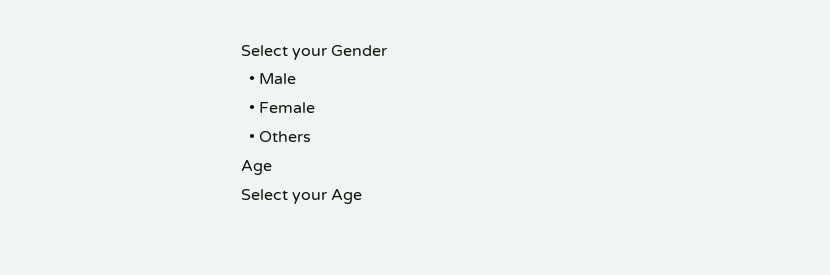Select your Gender
  • Male
  • Female
  • Others
Age
Select your Age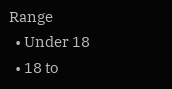Range
  • Under 18
  • 18 to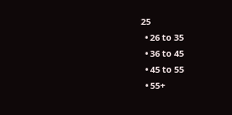25
  • 26 to 35
  • 36 to 45
  • 45 to 55
  • 55+